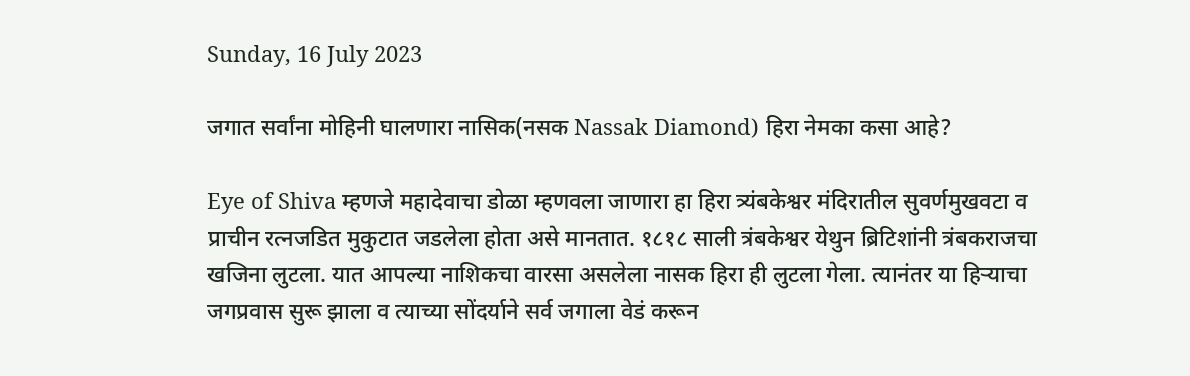Sunday, 16 July 2023

जगात सर्वांना मोहिनी घालणारा नासिक(नसक Nassak Diamond) हिरा नेमका कसा आहे?

Eye of Shiva म्हणजे महादेवाचा डोळा म्हणवला जाणारा हा हिरा त्र्यंबकेश्वर मंदिरातील सुवर्णमुखवटा व प्राचीन रत्नजडित मुकुटात जडलेला होता असे मानतात. १८१८ साली त्रंबकेश्वर येथुन ब्रिटिशांनी त्रंबकराजचा खजिना लुटला. यात आपल्या नाशिकचा वारसा असलेला नासक हिरा ही लुटला गेला. त्यानंतर या हिऱ्याचा जगप्रवास सुरू झाला व त्याच्या सोंदर्याने सर्व जगाला वेडं करून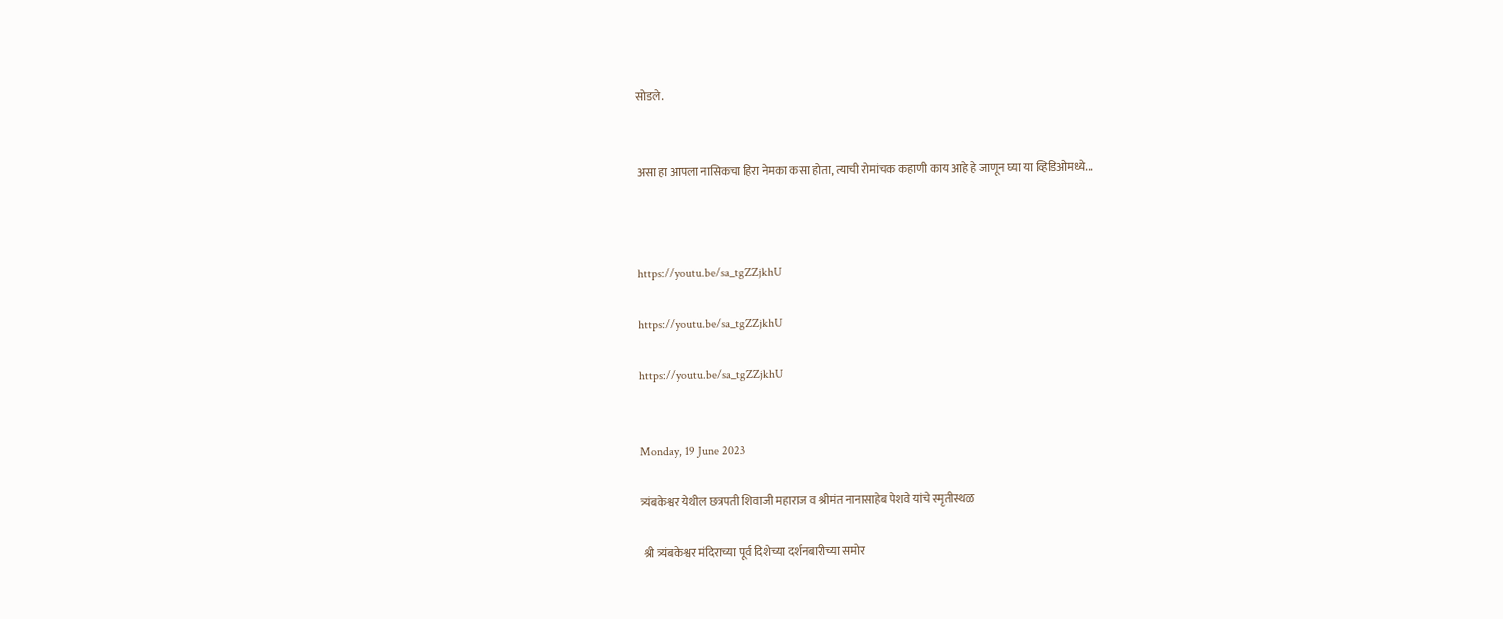सोडले.


असा हा आपला नासिकचा हिरा नेमका कसा होता, त्याची रोमांचक कहाणी काय आहे हे जाणून घ्या या व्हिडिओमध्ये...



https://youtu.be/sa_tgZZjkhU

https://youtu.be/sa_tgZZjkhU

https://youtu.be/sa_tgZZjkhU


Monday, 19 June 2023

त्र्यंबकेश्वर येथील छत्रपती शिवाजी महाराज व श्रीमंत नानासाहेब पेशवे यांचे स्मृतीस्थळ

 श्री त्र्यंबकेश्वर मंदिराच्या पूर्व दिशेच्या दर्शनबारीच्या समोर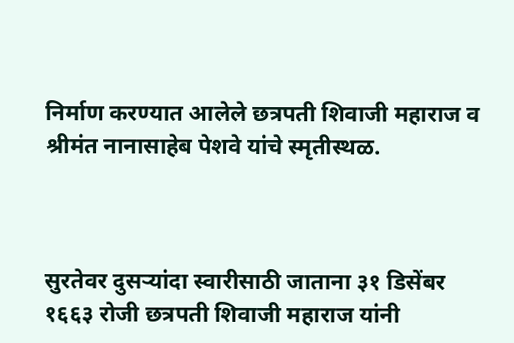निर्माण करण्यात आलेले छत्रपती शिवाजी महाराज व श्रीमंत नानासाहेब पेशवे यांचे स्मृतीस्थळ.



सुरतेवर दुसऱ्यांदा स्वारीसाठी जाताना ३१ डिसेंबर १६६३ रोजी छत्रपती शिवाजी महाराज यांनी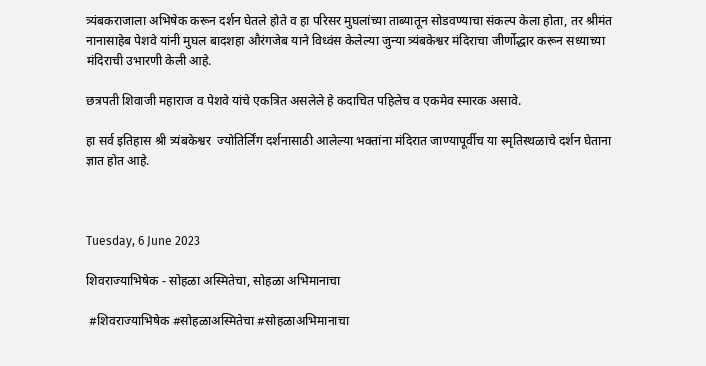त्र्यंबकराजाला अभिषेक करून दर्शन घेतले होते व हा परिसर मुघलांच्या ताब्यातून सोडवण्याचा संकल्प केला होता, तर श्रीमंत नानासाहेब पेशवे यांनी मुघल बादशहा औरंगजेब याने विध्वंस केलेल्या जुन्या त्र्यंबकेश्वर मंदिराचा जीर्णोद्धार करून सध्याच्या मंदिराची उभारणी केली आहे.

छत्रपती शिवाजी महाराज व पेशवे यांचे एकत्रित असलेले हे कदाचित पहिलेच व एकमेव स्मारक असावे.

हा सर्व इतिहास श्री त्र्यंबकेश्वर  ज्योतिर्लिंग दर्शनासाठी आलेल्या भक्तांना मंदिरात जाण्यापूर्वीच या स्मृतिस्थळाचे दर्शन घेताना ज्ञात होत आहे.



Tuesday, 6 June 2023

शिवराज्याभिषेक - सोहळा अस्मितेचा, सोहळा अभिमानाचा

 #शिवराज्याभिषेक #सोहळाअस्मितेचा #सोहळाअभिमानाचा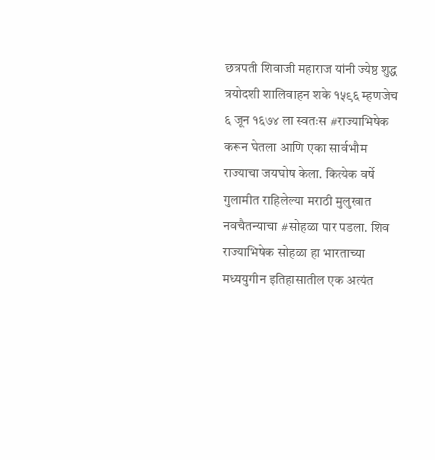छत्रपती शिवाजी महाराज यांनी ज्येष्ठ शुद्ध त्रयोदशी शालिवाहन शके १५९६ म्हणजेच ६ जून १६७४ ला स्वतःस #राज्याभिषेक करून घेतला आणि एका सार्वभौम राज्याचा जयघोष केला. कित्येक वर्षे गुलामीत राहिलेल्या मराठी मुलुखात नवचैतन्याचा #सोहळा पार पडला. शिव राज्याभिषेक सोहळा हा भारताच्या मध्ययुगीन इतिहासातील एक अत्यंत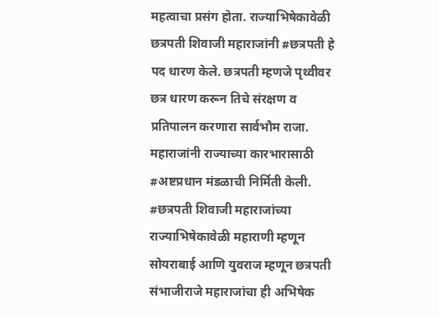महत्वाचा प्रसंग होता. राज्याभिषेकावेळी छत्रपती शिवाजी महाराजांनी #छत्रपती हे पद धारण केले. छत्रपती म्हणजे पृथ्वीवर छत्र धारण करून तिचे संरक्षण व प्रतिपालन करणारा सार्वभौम राजा. महाराजांनी राज्याच्या कारभारासाठी #अष्टप्रधान मंडळाची निर्मिती केली. #छत्रपती शिवाजी महाराजांच्या राज्याभिषेकावेळी महाराणी म्हणून सोयराबाई आणि युवराज म्हणून छत्रपती संभाजीराजे महाराजांचा ही अभिषेक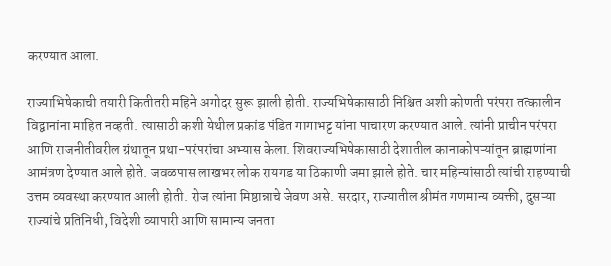करण्यात आला.

राज्याभिषेकाची तयारी कितीतरी महिने अगोदर सुरू झाली होती. राज्यभिषेकासाठी निश्चित अशी कोणती परंपरा तत्कालीन विद्वानांना माहित नव्हती. त्यासाठी कशी येथील प्रकांड पंडित गागाभट्ट यांना पाचारण करण्यात आले. त्यांनी प्राचीन परंपरा आणि राजनीतीवरील ग्रंथातून प्रथा-परंपरांचा अभ्यास केला. शिवराज्यभिषेकासाठी देशातील कानाकोपऱ्यांतून ब्राह्मणांना आमंत्रण देण्यात आले होते. जवळपास लाखभर लोक रायगड या ठिकाणी जमा झाले होते. चार महिन्यांसाठी त्यांची राहण्याची उत्तम व्यवस्था करण्यात आली होती. रोज त्यांना मिष्ठान्नाचे जेवण असे. सरदार, राज्यातील श्रीमंत गणमान्य व्यक्ती, दुसऱ्या राज्यांचे प्रतिनिधी, विदेशी व्यापारी आणि सामान्य जनता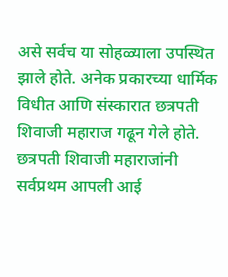असे सर्वच या सोहळ्याला उपस्थित झाले होते. अनेक प्रकारच्या धार्मिक विधीत आणि संस्कारात छत्रपती शिवाजी महाराज गढून गेले होते. छत्रपती शिवाजी महाराजांनी सर्वप्रथम आपली आई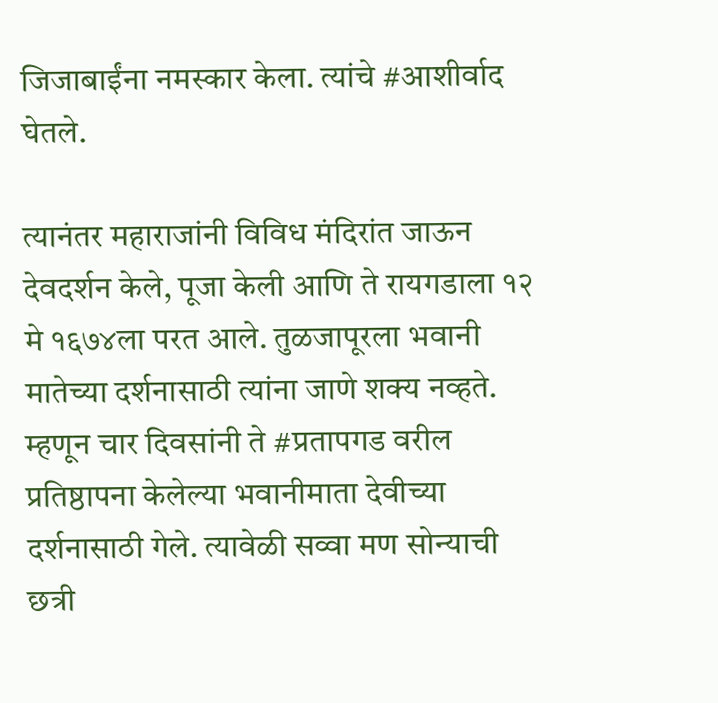जिजाबाईंना नमस्कार केला. त्यांचे #आशीर्वाद घेतले.

त्यानंतर महाराजांनी विविध मंदिरांत जाऊन देवदर्शन केले, पूजा केली आणि ते रायगडाला १२ मे १६७४ला परत आले. तुळजापूरला भवानी मातेच्या दर्शनासाठी त्यांना जाणे शक्य नव्हते. म्हणून चार दिवसांनी ते #प्रतापगड वरील प्रतिष्ठापना केलेल्या भवानीमाता देवीच्या दर्शनासाठी गेले. त्यावेळी सव्वा मण सोन्याची छत्री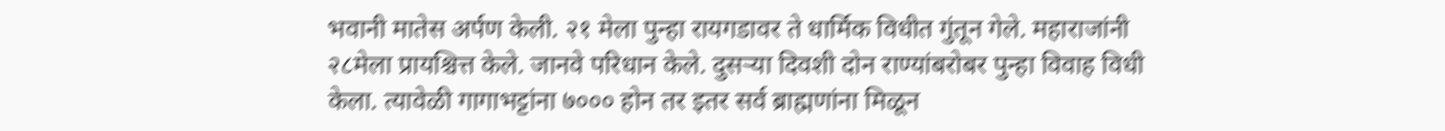भवानी मातेस अर्पण केली. २१ मेला पुन्हा रायगडावर ते धार्मिक विधीत गुंतून गेले. महाराजांनी २८मेला प्रायश्चित्त केले. जानवे परिधान केले. दुसऱ्या दिवशी दोन राण्यांबरोबर पुन्हा विवाह विधी केला. त्यावेळी गागाभट्टांना ७००० होन तर इतर सर्व ब्राह्मणांना मिळून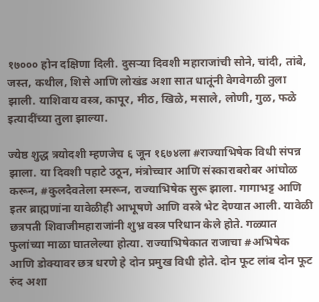१७००० होन दक्षिणा दिली. दुसऱ्या दिवशी महाराजांची सोने, चांदी, तांबे, जस्त, कथील, शिसे आणि लोखंड अशा सात धातूंनी वेगवेगळी तुला झाली. याशिवाय वस्त्र, कापूर, मीठ, खिळे, मसाले, लोणी, गुळ, फळे इत्यादींच्या तुला झाल्या.

ज्येष्ठ शुद्ध त्रयोदशी म्हणजेच ६ जून १६७४ला #राज्याभिषेक विधी संपन्न झाला. या दिवशी पहाटे उठून, मंत्रोच्चार आणि संस्काराबरोबर आंघोळ करून, #कुलदैवतेला स्मरून, राज्याभिषेक सुरू झाला. गागाभट्ट आणि इतर ब्राह्मणांना यावेळीही आभूषणे आणि वस्त्रे भेट देण्यात आली. यावेळी छत्रपती शिवाजीमहाराजांनी शुभ्र वस्त्र परिधान केले होते. गळ्यात फुलांच्या माळा घातलेल्या होत्या. राज्याभिषेकात राजाचा #अभिषेक आणि डोक्यावर छत्र धरणे हे दोन प्रमुख विधी होते. दोन फूट लांब दोन फूट रुंद अशा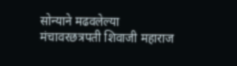सोन्याने मढवलेल्या मंचावरछत्रपती शिवाजी महाराज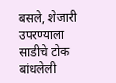बसले, शेजारी उपरण्याला साडीचे टोक बांधलेली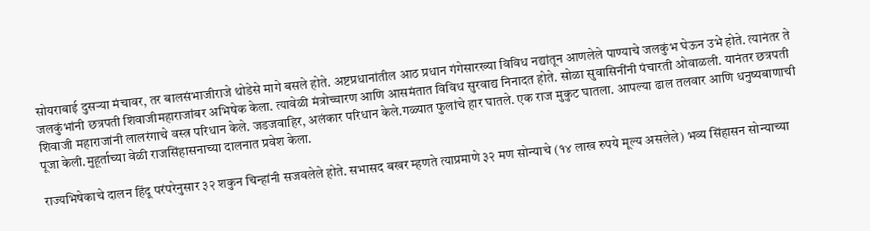सोयराबाई दुसऱ्या मंचावर, तर बालसंभाजीराजे थोडेसे मागे बसले होते. अष्टप्रधानांतील आठ प्रधान गंगेसारख्या विविध नद्यांतून आणलेले पाण्याचे जलकुंभ घेऊन उभे होते. त्यानंतर ते जलकुंभांनी छत्रपती शिवाजीमहाराजांबर अभिषेक केला. त्यावेळी मंत्रोच्चारण आणि आसमंतात विविध सुरवाद्य निनादत होते. सोळा सुवासिनींनी पंचारती ओवाळली. यानंतर छत्रपती शिवाजी महाराजांनी लालरंगाचे वस्त्र परिधान केले. जडजवाहिर, अलंकार परिधान केले.गळ्यात फुलांचे हार घातले. एक राज मुकुट घातला. आपल्या ढाल तलवार आणि धनुष्यबाणाची पूजा केली.मुहूर्ताच्या वेळी राजसिंहासनाच्या दालनात प्रवेश केला.

राज्यभिषेकाचे दालन हिंदू परंपरेनुसार ३२ शकुन चिन्हांनी सजवलेले होते. सभासद बखर म्हणते त्याप्रमाणे ३२ मण सोन्याचे (१४ लाख रुपये मूल्य असलेले) भव्य सिंहासन सोन्याच्या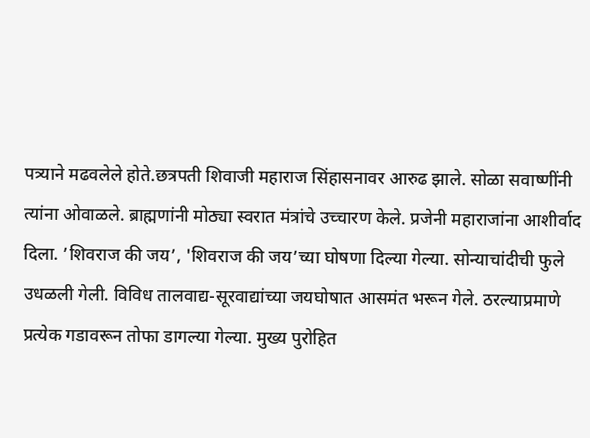पत्र्याने मढवलेले होते.छत्रपती शिवाजी महाराज सिंहासनावर आरुढ झाले. सोळा सवाष्णींनी त्यांना ओवाळले. ब्राह्मणांनी मोठ्या स्वरात मंत्रांचे उच्चारण केले. प्रजेनी महाराजांना आशीर्वाद दिला. ’शिवराज की जय’, 'शिवराज की जय’च्या घोषणा दिल्या गेल्या. सोन्याचांदीची फुले उधळली गेली. विविध तालवाद्य-सूरवाद्यांच्या जयघोषात आसमंत भरून गेले. ठरल्याप्रमाणे प्रत्येक गडावरून तोफा डागल्या गेल्या. मुख्य पुरोहित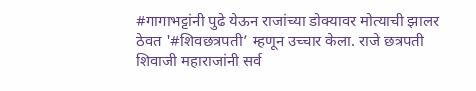#गागाभट्टांनी पुढे येऊन राजांच्या डोक्यावर मोत्याची झालर ठेवत '#शिवछत्रपती’ म्हणून उच्चार केला. राजे छत्रपती शिवाजी महाराजांनी सर्व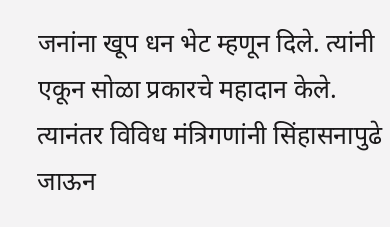जनांना खूप धन भेट म्हणून दिले. त्यांनी एकून सोळा प्रकारचे महादान केले. त्यानंतर विविध मंत्रिगणांनी सिंहासनापुढे जाऊन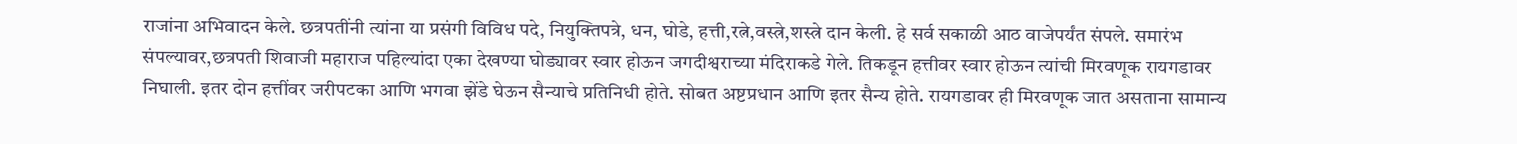राजांना अभिवादन केले. छत्रपतींनी त्यांना या प्रसंगी विविध पदे, नियुक्तिपत्रे, धन, घोडे, हत्ती,रत्ने,वस्त्रे,शस्त्रे दान केली. हे सर्व सकाळी आठ वाजेपर्यंत संपले. समारंभ संपल्यावर,छत्रपती शिवाजी महाराज पहिल्यांदा एका देखण्या घोड्यावर स्वार होऊन जगदीश्वराच्या मंदिराकडे गेले. तिकडून हत्तीवर स्वार होऊन त्यांची मिरवणूक रायगडावर निघाली. इतर दोन हत्तींवर जरीपटका आणि भगवा झेंडे घेऊन सैन्याचे प्रतिनिधी होते. सोबत अष्टप्रधान आणि इतर सैन्य होते. रायगडावर ही मिरवणूक जात असताना सामान्य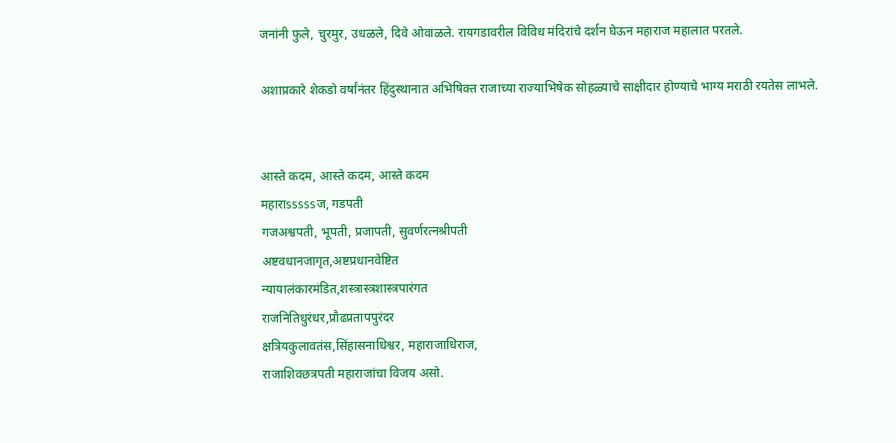जनांनी फुले, चुरमुर, उधळले, दिवे ओवाळले. रायगडावरील विविध मंदिरांचे दर्शन घेऊन महाराज महालात परतले.

अशाप्रकारे शेकडो वर्षांनंतर हिंदुस्थानात अभिषिक्त राजाच्या राज्याभिषेक सोहळ्याचे साक्षीदार होण्याचे भाग्य मराठी रयतेस लाभले.


आस्ते कदम, आस्ते कदम, आस्ते कदम
महाराsssssज, गडपती
गजअश्वपती, भूपती, प्रजापती, सुवर्णरत्नश्रीपती
अष्टवधानजागृत,अष्टप्रधानवेष्टित
न्यायालंकारमंडित,शस्त्रास्त्रशास्त्रपारंगत
राजनितिधुरंधर,प्रौढप्रतापपुरंदर
क्षत्रियकुलावतंस,सिंहासनाधिश्वर, महाराजाधिराज,
राजाशिवछत्रपती महाराजांचा विजय असो.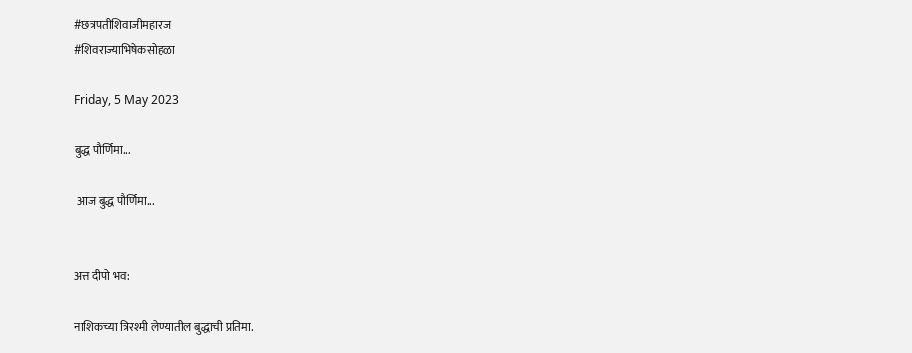#छत्रपतीशिवाजीमहारज
#शिवराज्याभिषेकसोहळा

Friday, 5 May 2023

बुद्ध पौर्णिमा...

 आज बुद्ध पौर्णिमा...


अत्त दीपो भव:

नाशिकच्या त्रिरश्मी लेण्यातील बुद्धाची प्रतिमा.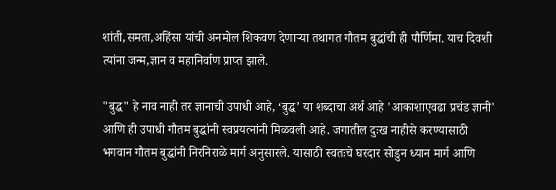शांती,समता,अहिंसा यांची अनमोल शिकवण देणाऱ्या तथागत गौतम बुद्धांची ही पौर्णिमा. याच दिवशी त्यांना जन्म,ज्ञान व महानिर्वाण प्राप्त झाले.

"बुद्ध" हे नाव नाही तर ज्ञानाची उपाधी आहे, ‘बुद्ध’ या शब्दाचा अर्थ आहे 'आकाशाएवढा प्रचंड ज्ञानी' आणि ही उपाधी गौतम बुद्धांनी स्वप्रयत्‍नांनी मिळवली आहे. जगातील दुःख नाहीसे करण्यासाठी भगवान गौतम बुद्धांनी निरनिराळे मार्ग अनुसारले. यासाठी स्वतःचे घरदार सोडुन ध्यान मार्ग आणि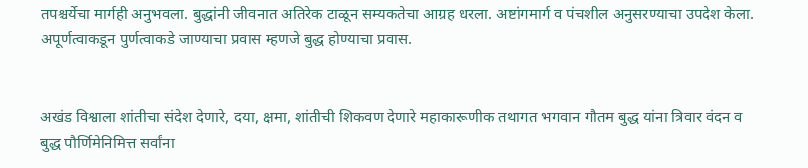तपश्चर्येचा मार्गही अनुभवला. बुद्धांनी जीवनात अतिरेक टाळून सम्यकतेचा आग्रह धरला. अष्टांगमार्ग व पंचशील अनुसरण्याचा उपदेश केला. अपूर्णत्वाकडून पुर्णत्वाकडे जाण्याचा प्रवास म्हणजे बुद्ध होण्याचा प्रवास.


अखंड विश्वाला शांतीचा संदेश देणारे, दया, क्षमा, शांतीची शिकवण देणारे महाकारूणीक तथागत भगवान गौतम बुद्ध यांना त्रिवार वंदन व बुद्ध पौर्णिमेनिमित्त सर्वांना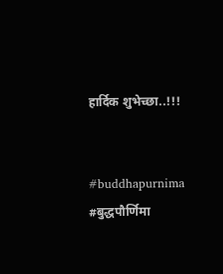हार्दिक शुभेच्छा..!!!


#buddhapurnima #बुद्धपौर्णिमा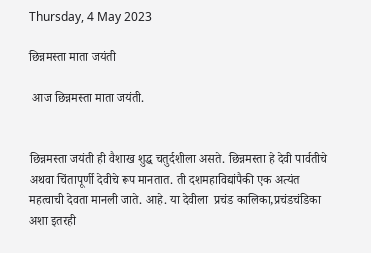Thursday, 4 May 2023

छिन्नमस्ता माता जयंती

 आज छिन्नमस्ता माता जयंती.


छिन्नमस्ता जयंती ही वैशाख शुद्ध चतुर्दशीला असते. छिन्नमस्ता हे देवी पार्वतीचे अथवा चिंतापूर्णी देवीचे रूप मानतात. ती दशमहाविद्यांपैकी एक अत्यंत महत्वाची देवता मानली जाते. आहे. या देवीला  प्रचंड कालिका,प्रचंडचंडिका अशा इतरही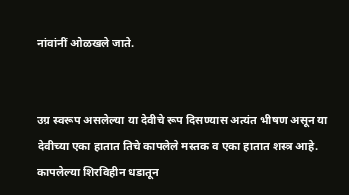नांवांनीं ओळखले जाते.


उग्र स्वरूप असलेल्या या देवीचे रूप दिसण्यास अत्यंत भीषण असून या देवीच्या एका हातात तिचे कापलेले मस्तक व एका हातात शस्त्र आहे. कापलेल्या शिरविहीन धडातून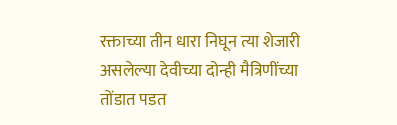रक्ताच्या तीन धारा निघून त्या शेजारी असलेल्या देवीच्या दोन्ही मैत्रिणींच्या तोंडात पडत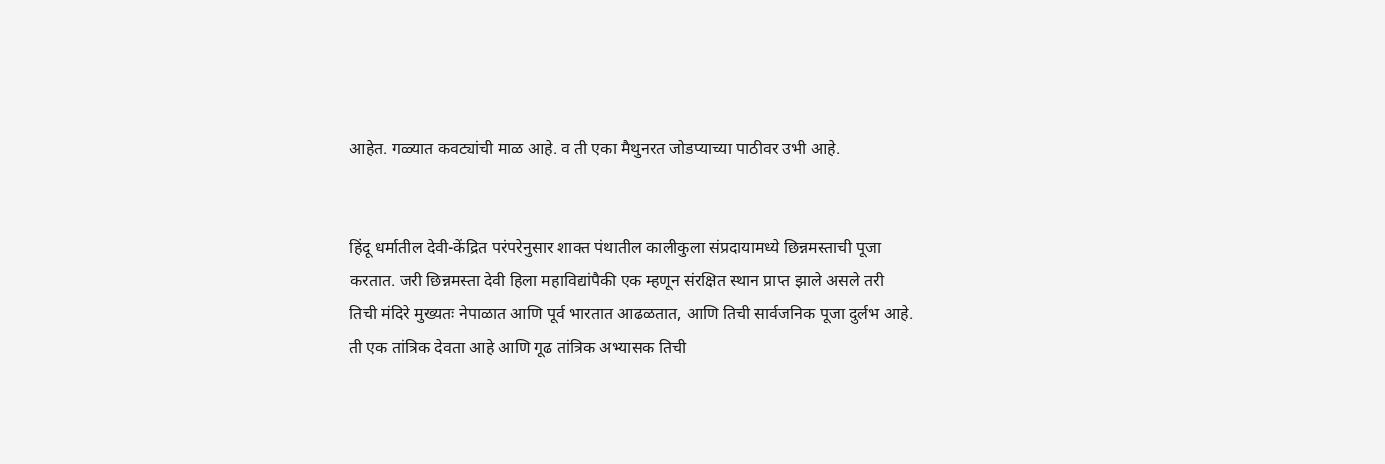आहेत. गळ्यात कवट्यांची माळ आहे. व ती एका मैथुनरत जोडप्याच्या पाठीवर उभी आहे.


हिंदू धर्मातील देवी-केंद्रित परंपरेनुसार शाक्त पंथातील कालीकुला संप्रदायामध्ये छिन्नमस्ताची पूजा करतात. जरी छिन्नमस्ता देवी हिला महाविद्यांपैकी एक म्हणून संरक्षित स्थान प्राप्त झाले असले तरी तिची मंदिरे मुख्यतः नेपाळात आणि पूर्व भारतात आढळतात, आणि तिची सार्वजनिक पूजा दुर्लभ आहे. ती एक तांत्रिक देवता आहे आणि गूढ तांत्रिक अभ्यासक तिची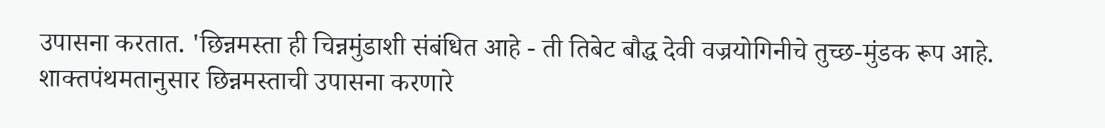उपासना करतात. 'छिन्नमस्ता ही चिन्नमुंडाशी संबंधित आहे - ती तिबेट बौद्ध देवी वज्रयोगिनीचे तुच्छ-मुंडक रूप आहे. शाक्तपंथमतानुसार छिन्नमस्ताची उपासना करणारे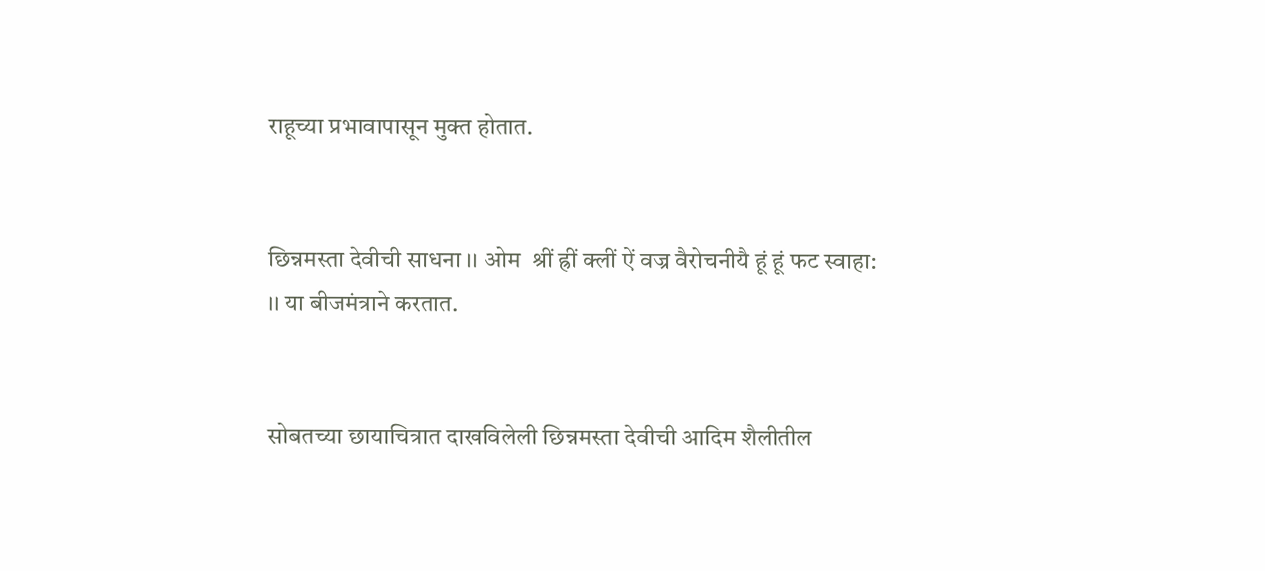राहूच्या प्रभावापासून मुक्त होतात.


छिन्नमस्ता देवीची साधना ।। ओम  श्रीं ह्रीं क्लीं ऐं वज्र वैरोचनीयै हूं हूं फट स्वाहा: ।। या बीजमंत्राने करतात.


सोबतच्या छायाचित्रात दाखविलेली छिन्नमस्ता देवीची आदिम शैलीतील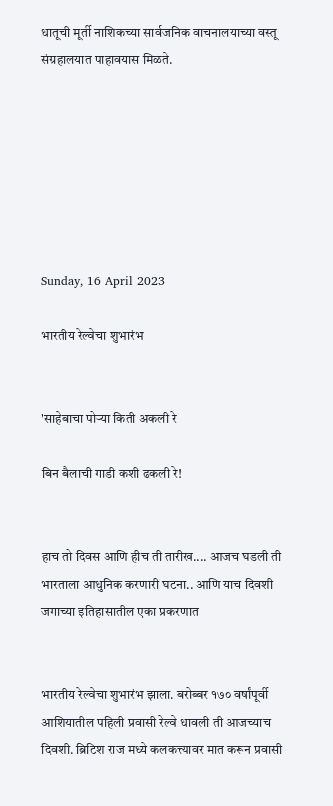धातूची मूर्ती नाशिकच्या सार्वजनिक वाचनालयाच्या वस्तू संग्रहालयात पाहावयास मिळते.







Sunday, 16 April 2023

भारतीय रेल्वेचा शुभारंभ


'साहेबाचा पोऱ्या किती अकली रे

बिन बैलाची गाडी कशी ढकली रे!


हाच तो दिवस आणि हीच ती तारीख.... आजच घडली ती भारताला आधुनिक करणारी घटना.. आणि याच दिवशी जगाच्या इतिहासातील एका प्रकरणात


भारतीय रेल्वेचा शुभारंभ झाला. बरोब्बर १७० वर्षांपूर्वी आशियातील पहिली प्रवासी रेल्वे धावली ती आजच्याच दिवशी. ब्रिटिश राज मध्ये कलकत्त्यावर मात करून प्रवासी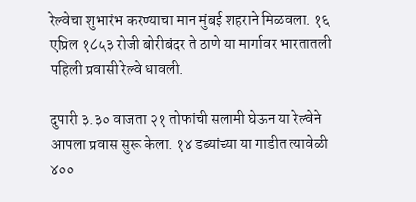रेल्वेचा शुभारंभ करण्याचा मान मुंबई शहराने मिळवला. १६ एप्रिल १८५३ रोजी बोरीबंदर ते ठाणे या मार्गावर भारतातली पहिली प्रवासी रेल्वे धावली.

दुपारी ३.३० वाजता २१ तोफांची सलामी घेऊन या रेल्वेने आपला प्रवास सुरू केला. १४ डब्यांच्या या गाडीत त्यावेळी ४००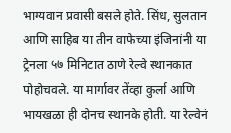भाग्यवान प्रवासी बसले होते. सिंध, सुलतान आणि साहिब या तीन वाफेच्या इंजिनांनी या ट्रेनला ५७ मिनिटात ठाणे रेल्वे स्थानकात पोहोचवले. या मार्गावर तेंव्हा कुर्ला आणि भायखळा ही दोनच स्थानके होती. या रेल्वेनं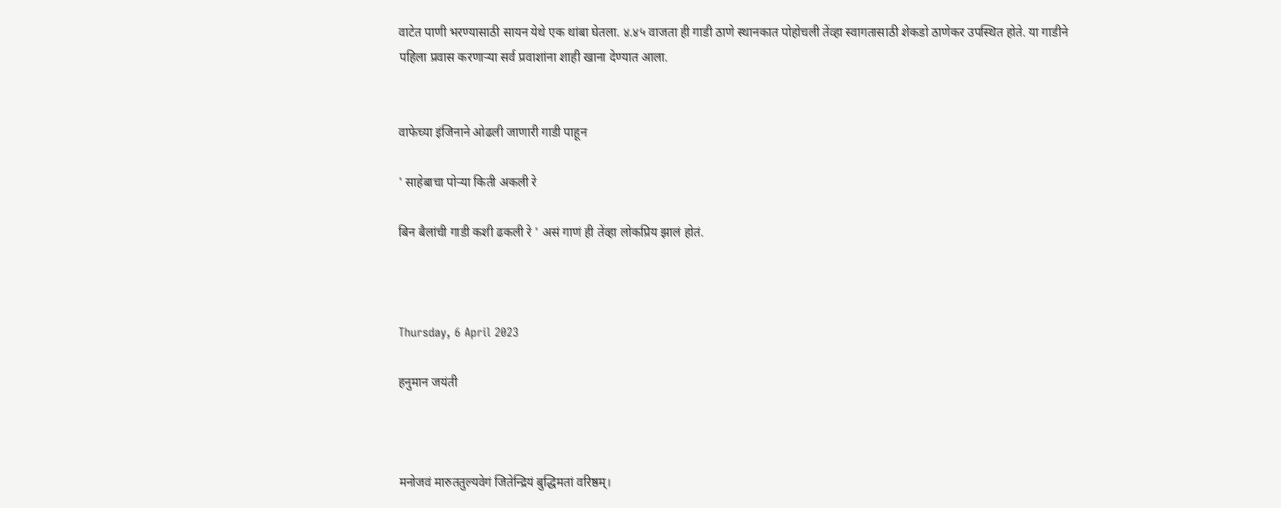वाटेत पाणी भरण्यासाठी सायन येथे एक थांबा घेतला. ४.४५ वाजता ही गाडी ठाणे स्थानकात पोहोचली तेंव्हा स्वागतासाठी शेकडो ठाणेकर उपस्थित होते. या गाडीने पहिला प्रवास करणाऱ्या सर्व प्रवाशांना शाही खाना देण्यात आला.


वाफेच्या इंजिनाने ओढली जाणारी गाडी पाहून

' साहेबाचा पोऱ्या किती अकली रे

बिन बैलांची गाडी कशी ढकली रे ' असं गाणं ही तेंव्हा लोकप्रिय झालं होतं.



Thursday, 6 April 2023

हनुमान जयंती



मनोजवं मारुततुल्यवेगं जितेन्द्रियं बुद्धिमतां वरिष्ठम्।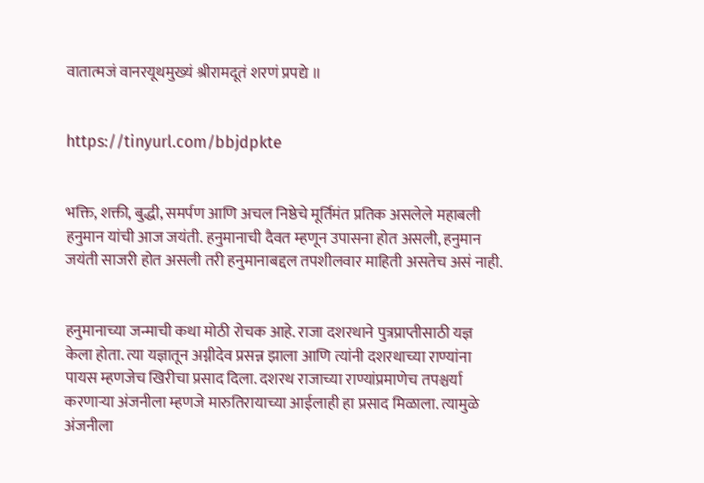वातात्मजं वानरयूथमुख्यं श्रीरामदूतं शरणं प्रपद्ये ॥


https://tinyurl.com/bbjdpkte


भक्ति, शक्ती, बुद्धी, समर्पण आणि अचल निष्ठेचे मूर्तिमंत प्रतिक असलेले महाबली हनुमान यांची आज जयंती. हनुमानाची दैवत म्हणून उपासना होत असली, हनुमान जयंती साजरी होत असली तरी हनुमानाबद्दल तपशीलवार माहिती असतेच असं नाही.


हनुमानाच्या जन्माची कथा मोठी रोचक आहे. राजा दशरथाने पुत्रप्राप्तीसाठी यज्ञ केला होता. त्या यज्ञातून अग्नीदेव प्रसन्न झाला आणि त्यांनी दशरथाच्या राण्यांना पायस म्हणजेच खिरीचा प्रसाद दिला. दशरथ राजाच्या राण्यांप्रमाणेच तपश्चर्या करणाऱ्या अंजनीला म्हणजे मारुतिरायाच्या आईलाही हा प्रसाद मिळाला. त्यामुळे अंजनीला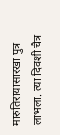मारुतिरायासारखा पुत्र लाभला. त्या दिवशी चैत्र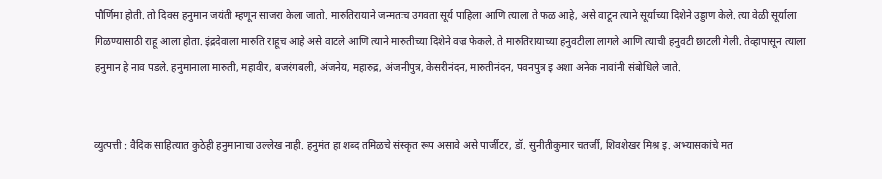पौर्णिमा होती. तो दिवस हनुमान जयंती म्हणून साजरा केला जातो. मारुतिरायाने जन्मतःच उगवता सूर्य पाहिला आणि त्याला ते फळ आहे, असे वाटून त्याने सूर्याच्या दिशेने उड्डाण केले. त्या वेळी सूर्याला गिळण्यासाठी राहू आला होता. इंद्रदेवाला मारुति राहूच आहे असे वाटले आणि त्याने मारुतीच्या दिशेने वज्र फेकले. ते मारुतिरायाच्या हनुवटीला लागले आणि त्याची हनुवटी छाटली गेली. तेव्हापासून त्याला हनुमान हे नाव पडले. हनुमानाला मारुती, महावीर, बजरंगबली, अंजनेय, महारुद्र, अंजनीपुत्र, केसरीनंदन, मारुतीनंदन, पवनपुत्र इ अशा अनेक नावांनी संबोधिले जाते.


व्युत्पत्ती : वैदिक साहित्यात कुठेही हनुमानाचा उल्लेख नाही. हनुमंत हा शब्द तमिळचे संस्कृत रूप असावे असे पार्जीटर, डॉ. सुनीतीकुमार चतर्जी, शिवशेखर मिश्र इ. अभ्यासकांचे मत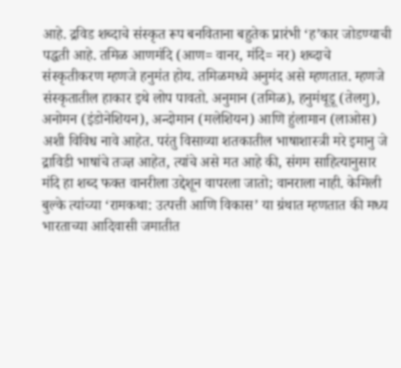आहे. द्रविड शब्दाचे संस्कृत रूप बनविताना बहुतेक प्रारंभी ‘ह’कार जोडण्याची पद्धती आहे. तमिळ आणमंदि (आण= वानर, मंदि= नर) शब्दाचे संस्कृतीकरण म्हणजे हनुमंत होय. तमिळमध्ये अनुमंद असे म्हणतात. म्हणजे संस्कृतातील हाकार इथे लोप पावतो. अनुमान (तमिळ), हनुमंथूडू (तेलगु), अनोमन (इंडोनेशियन), अन्दोमान (मलेशियन) आणि हुंलामान (लाओस) अशी विविध नावे आहेत. परंतु विसाव्या शतकातील भाषाशास्त्री मरे इमानु जे द्राविडी भाषांचे तज्ज्ञ आहेत, त्यांचे असे मत आहे की, संगम साहित्यानुसार मंदि हा शब्द फक्त वानरीला उद्देशून वापरला जातो; वानराला नाही. केमिली बुल्के त्यांच्या ‘रामकथा: उत्पत्ती आणि विकास’ या ग्रंथात म्हणतात की मध्य भारताच्या आदिवासी जमातीत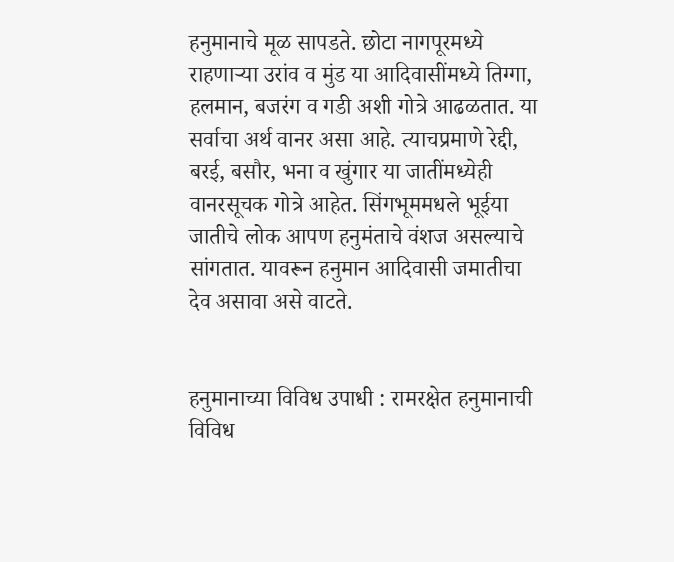हनुमानाचे मूळ सापडते. छोटा नागपूरमध्ये राहणाऱ्या उरांव व मुंड या आदिवासींमध्ये तिग्गा, हलमान, बजरंग व गडी अशी गोत्रे आढळतात. या सर्वाचा अर्थ वानर असा आहे. त्याचप्रमाणे रेद्दी, बरई, बसौर, भना व खुंगार या जातींमध्येही वानरसूचक गोत्रे आहेत. सिंगभूममधले भूईया जातीचे लोक आपण हनुमंताचे वंशज असल्याचे सांगतात. यावरून हनुमान आदिवासी जमातीचा देव असावा असे वाटते.


हनुमानाच्या विविध उपाधी : रामरक्षेत हनुमानाची विविध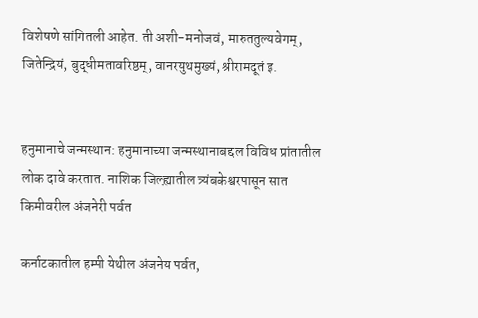विशेषणे सांगितली आहेत. ती अशी-मनोजवं, मारुततुल्यवेगम्, जितेन्द्रियं, बुद्धीमतावरिष्ठम्, वानरयुथमुख्यं, श्रीरामदूतं इ.


हनुमानाचे जन्मस्थान: हनुमानाच्या जन्मस्थानाबद्दल विविध प्रांतातील लोक दावे करतात. नाशिक जिल्ह्य़ातील त्र्यंबकेश्वरपासून सात किमीवरील अंजनेरी पर्वत

कर्नाटकातील हम्पी येथील अंजनेय पर्वत,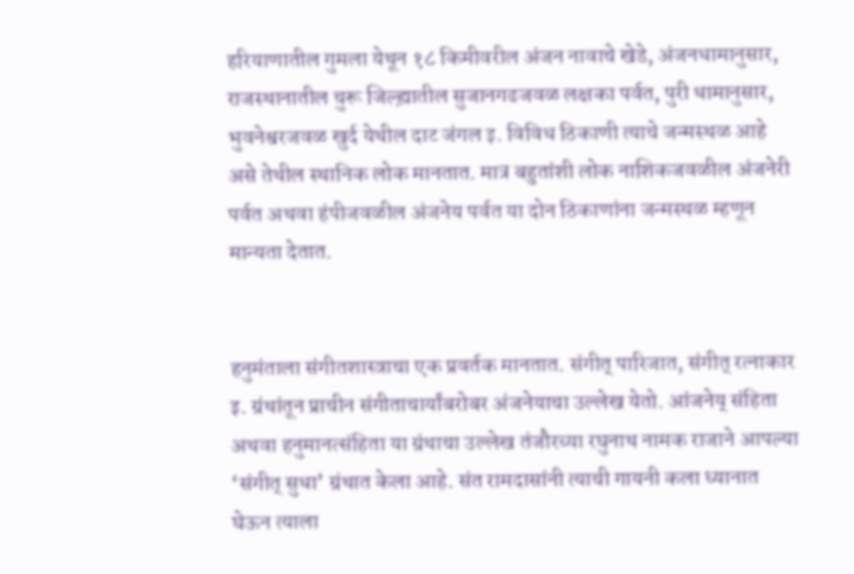हरियाणातील गुमला येथून १८ किमीवरील अंजन नावाचे खेडे, अंजनधामानुसार, राजस्थानातील चुरू जिल्ह्य़ातील सुजानगढजवळ लक्षका पर्वत, पुरी धामानुसार, भुवनेश्वरजवळ खुर्द येथील दाट जंगल इ. विविध ठिकाणी त्याचे जन्मस्थळ आहे असे तेथील स्थानिक लोक मानतात. मात्र बहुतांशी लोक नाशिकजवळील अंजनेरी पर्वत अथवा हंपीजवळील अंजनेय पर्वत या दोन ठिकाणांना जन्मस्थळ म्हणून मान्यता देतात.


हनुमंताला संगीतशास्त्राचा एक प्रवर्तक मानतात. संगीत् पारिजात, संगीत् रत्नाकार इ. ग्रंथांतून प्राचीन संगीताचार्यांबरोबर अंजनेयाचा उल्लेख येतो. आंजनेय् संहिता अथवा हनुमानत्संहिता या ग्रंथाचा उल्लेख तंजौरच्या रघुनाथ नामक राजाने आपल्या ‘संगीत् सुधा’ ग्रंथात केला आहे. संत रामदासांनी त्याची गायनी कला ध्यानात घेऊन त्याला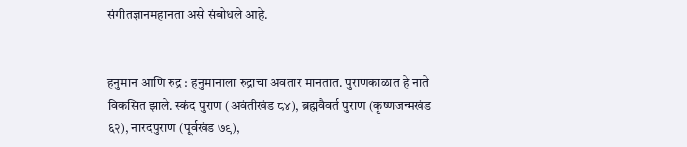संगीतज्ञानमहानता असे संबोधले आहे.


हनुमान आणि रुद्र : हनुमानाला रुद्राचा अवतार मानतात. पुराणकाळात हे नाते विकसित झाले. स्कंद पुराण (अवंतीखंड ८४), ब्रह्मवैवर्त पुराण (कृष्णजन्मखंड ६२), नारदपुराण (पूर्वखंड ७९),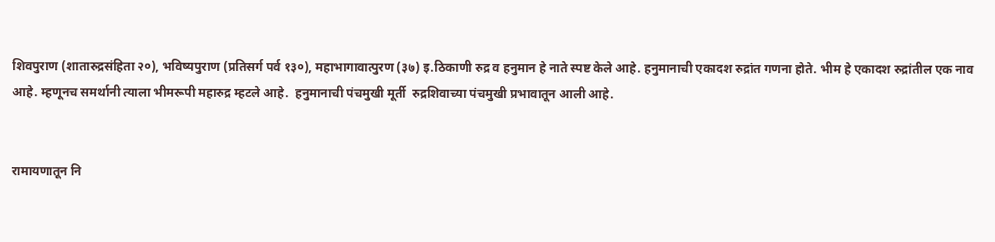शिवपुराण (शातारुद्रसंहिता २०), भविष्यपुराण (प्रतिसर्ग पर्व १३०), महाभागावात्पुरण (३७) इ.ठिकाणी रुद्र व हनुमान हे नाते स्पष्ट केले आहे. हनुमानाची एकादश रुद्रांत गणना होते. भीम हे एकादश रुद्रांतील एक नाव आहे. म्हणूनच समर्थानी त्याला भीमरूपी महारुद्र म्हटले आहे.  हनुमानाची पंचमुखी मूर्ती  रुद्रशिवाच्या पंचमुखी प्रभावातून आली आहे.


रामायणातून नि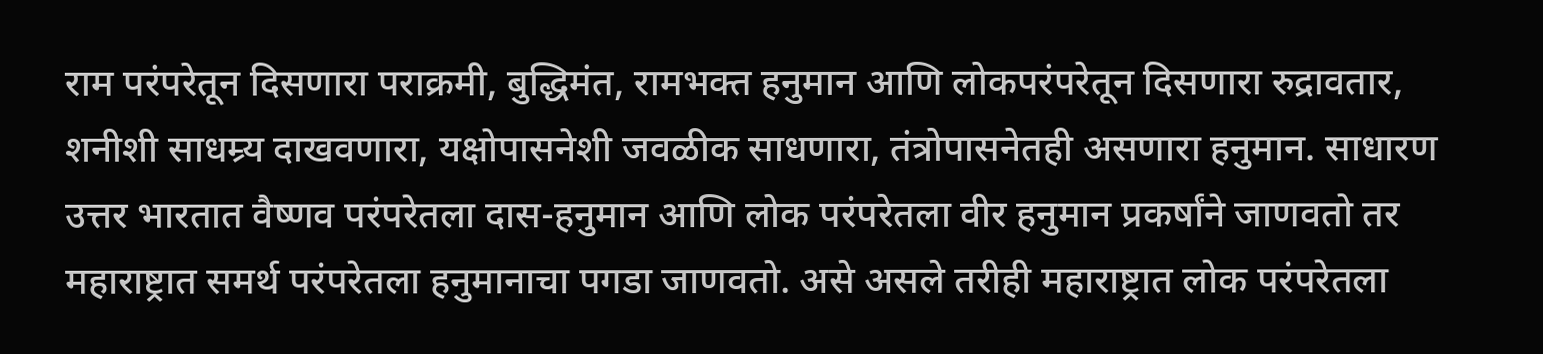राम परंपरेतून दिसणारा पराक्रमी, बुद्धिमंत, रामभक्त हनुमान आणि लोकपरंपरेतून दिसणारा रुद्रावतार, शनीशी साधम्र्य दाखवणारा, यक्षोपासनेशी जवळीक साधणारा, तंत्रोपासनेतही असणारा हनुमान. साधारण उत्तर भारतात वैष्णव परंपरेतला दास-हनुमान आणि लोक परंपरेतला वीर हनुमान प्रकर्षांने जाणवतो तर महाराष्ट्रात समर्थ परंपरेतला हनुमानाचा पगडा जाणवतो. असे असले तरीही महाराष्ट्रात लोक परंपरेतला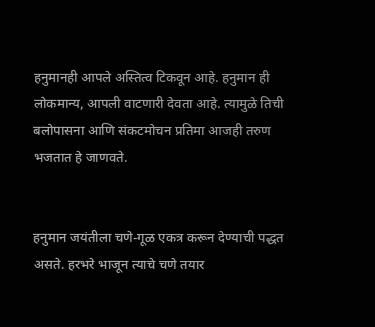हनुमानही आपले अस्तित्व टिकवून आहे. हनुमान ही लोकमान्य, आपली वाटणारी देवता आहे. त्यामुळे तिची बलोपासना आणि संकटमोचन प्रतिमा आजही तरुण भजतात हे जाणवते.


हनुमान जयंतीला चणे-गूळ एकत्र करून देण्याची पद्धत असते. हरभरे भाजून त्याचे चणे तयार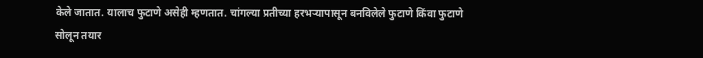केले जातात. यालाच फुटाणे असेही म्हणतात. चांगल्या प्रतीच्या हरभऱ्यापासून बनविलेले फुटाणे किंवा फुटाणे सोलून तयार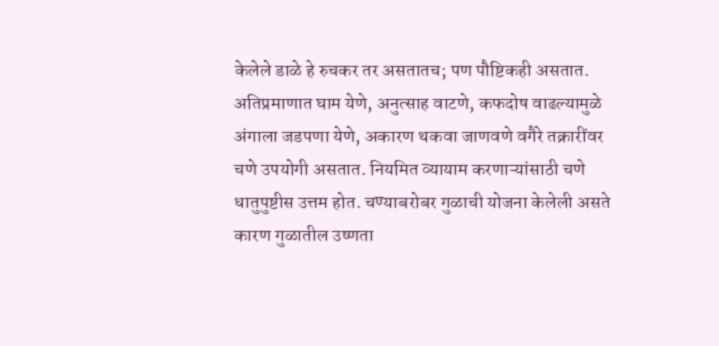केलेले डाळे हे रुचकर तर असतातच; पण पौष्टिकही असतात. अतिप्रमाणात घाम येणे, अनुत्साह वाटणे, कफदोष वाढल्यामुळे अंगाला जडपणा येणे, अकारण थकवा जाणवणे वगैरे तक्रारींवर चणे उपयोगी असतात. नियमित व्यायाम करणाऱ्यांसाठी चणे धातुपुष्टीस उत्तम होत. चण्याबरोबर गुळाची योजना केलेली असते कारण गुळातील उष्णता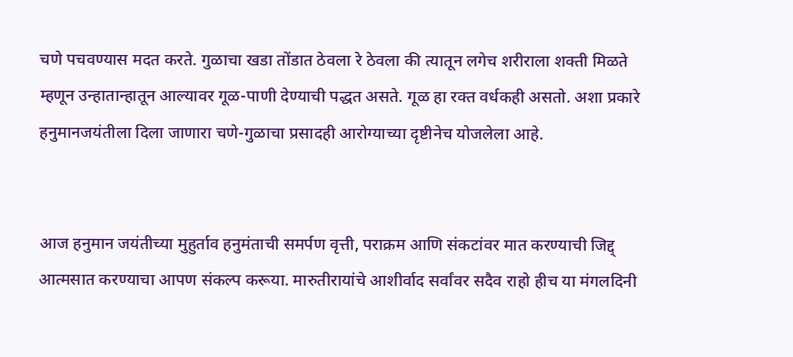चणे पचवण्यास मदत करते. गुळाचा खडा तोंडात ठेवला रे ठेवला की त्यातून लगेच शरीराला शक्ती मिळते म्हणून उन्हातान्हातून आल्यावर गूळ-पाणी देण्याची पद्धत असते. गूळ हा रक्त वर्धकही असतो. अशा प्रकारे हनुमानजयंतीला दिला जाणारा चणे-गुळाचा प्रसादही आरोग्याच्या दृष्टीनेच योजलेला आहे.


आज हनुमान जयंतीच्या मुहुर्ताव हनुमंताची समर्पण वृत्ती, पराक्रम आणि संकटांवर मात करण्याची जिद्द् आत्मसात करण्याचा आपण संकल्प करूया. मारुतीरायांचे आशीर्वाद सर्वांवर सदैव राहो हीच या मंगलदिनी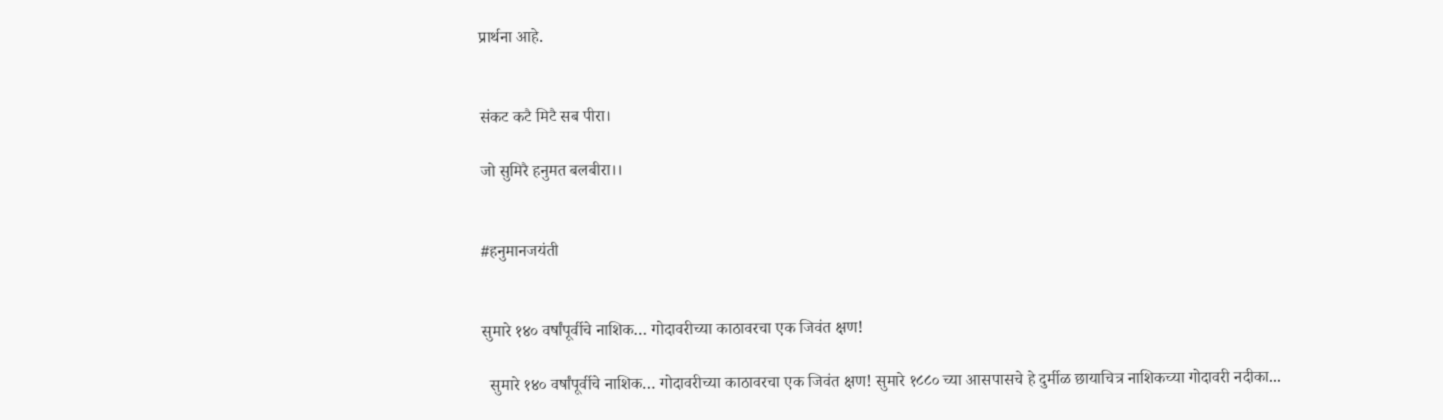प्रार्थना आहे.


संकट कटै मिटै सब पीरा।

जो सुमिरै हनुमत बलबीरा।।


#हनुमानजयंती


सुमारे १४० वर्षांपूर्वीचे नाशिक… गोदावरीच्या काठावरचा एक जिवंत क्षण!

  सुमारे १४० वर्षांपूर्वीचे नाशिक… गोदावरीच्या काठावरचा एक जिवंत क्षण! सुमारे १८८० च्या आसपासचे हे दुर्मीळ छायाचित्र नाशिकच्या गोदावरी नदीका...